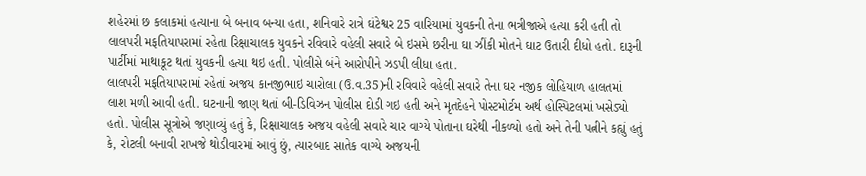શહેરમાં છ કલાકમાં હત્યાના બે બનાવ બન્યા હતા, શનિવારે રાત્રે ઘંટેશ્વર 25 વારિયામાં યુવકની તેના ભત્રીજાએ હત્યા કરી હતી તો લાલપરી મફતિયાપરામાં રહેતા રિક્ષાચાલક યુવકને રવિવારે વહેલી સવારે બે ઇસમે છરીના ઘા ઝીંકી મોતને ઘાટ ઉતારી દીધો હતો. દારૂની પાર્ટીમાં માથાકૂટ થતાં યુવકની હત્યા થઇ હતી. પોલીસે બંને આરોપીને ઝડપી લીધા હતા.
લાલપરી મફતિયાપરામાં રહેતાં અજય કાનજીભાઇ ચારોલા (ઉ.વ.35)ની રવિવારે વહેલી સવારે તેના ઘર નજીક લોહિયાળ હાલતમાં લાશ મળી આવી હતી. ઘટનાની જાણ થતાં બી-ડિવિઝન પોલીસ દોડી ગઇ હતી અને મૃતદેહને પોસ્ટમોર્ટમ અર્થ હોસ્પિટલમાં ખસેડ્યો હતો. પોલીસ સૂત્રોએ જણાવ્યું હતું કે, રિક્ષાચાલક અજય વહેલી સવારે ચાર વાગ્યે પોતાના ઘરેથી નીકળ્યો હતો અને તેની પત્નીને કહ્યું હતું કે, રોટલી બનાવી રાખજે થોડીવારમાં આવું છું, ત્યારબાદ સાતેક વાગ્યે અજયની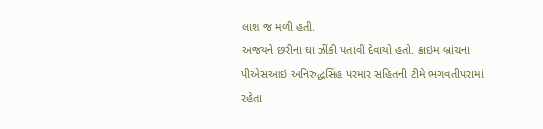લાશ જ મળી હતી.
અજયને છરીના ઘા ઝીંકી પતાવી દેવાયો હતો. ક્રાઇમ બ્રાંચના પીએસઆઇ અનિરુદ્ધસિંહ પરમાર સહિતની ટીમે ભગવતીપરામાં રહેતા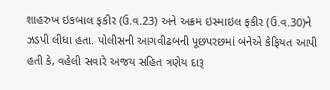શાહરુખ ઇકબાલ ફકીર (ઉ.વ.23) અને અક્રમ ઇસ્માઇલ ફકીર (ઉ.વ.30)ને ઝડપી લીધા હતા. પોલીસની આગવીઢબની પૂછપરછમાં બંનેએ કેફિયત આપી હતી કે, વહેલી સવારે અજય સહિત ત્રણેય દારૂ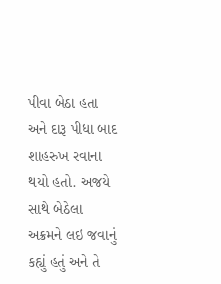પીવા બેઠા હતા અને દારૂ પીધા બાદ શાહરુખ રવાના થયો હતો. અજયે સાથે બેઠેલા અક્રમને લઇ જવાનું કહ્યું હતું અને તે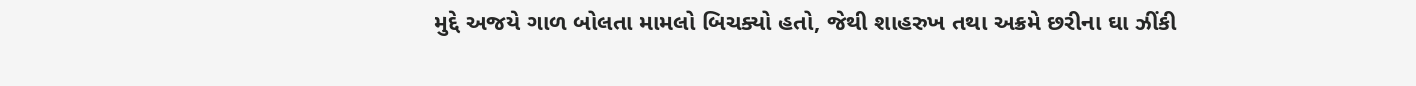મુદ્દે અજયે ગાળ બોલતા મામલો બિચક્યો હતો, જેથી શાહરુખ તથા અક્રમે છરીના ઘા ઝીંકી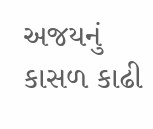અજયનું કાસળ કાઢી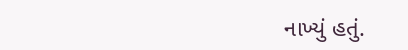નાખ્યું હતું.